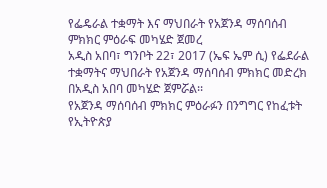የፌዴራል ተቋማት እና ማህበራት የአጀንዳ ማሰባሰብ ምክክር ምዕራፍ መካሄድ ጀመረ
አዲስ አበባ፣ ግንቦት 22፣ 2017 (ኤፍ ኤም ሲ) የፌደራል ተቋማትና ማህበራት የአጀንዳ ማሰባሰብ ምክክር መድረክ በአዲስ አበባ መካሄድ ጀምሯል፡፡
የአጀንዳ ማሰባሰብ ምክክር ምዕራፉን በንግግር የከፈቱት የኢትዮጵያ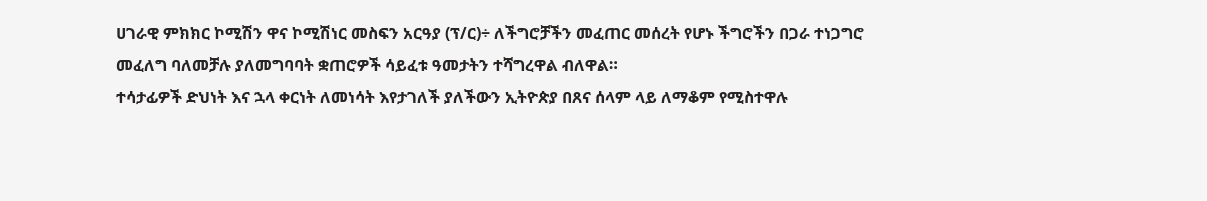ሀገራዊ ምክክር ኮሚሽን ዋና ኮሚሽነር መስፍን አርዓያ (ፕ/ር)÷ ለችግሮቻችን መፈጠር መሰረት የሆኑ ችግሮችን በጋራ ተነጋግሮ መፈለግ ባለመቻሉ ያለመግባባት ቋጠሮዎች ሳይፈቱ ዓመታትን ተሻግረዋል ብለዋል።
ተሳታፊዎች ድህነት እና ኋላ ቀርነት ለመነሳት እየታገለች ያለችውን ኢትዮጵያ በጸና ሰላም ላይ ለማቆም የሚስተዋሉ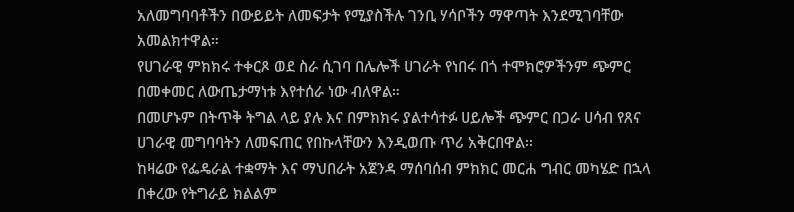አለመግባባቶችን በውይይት ለመፍታት የሚያስችሉ ገንቢ ሃሳቦችን ማዋጣት እንደሚገባቸው አመልክተዋል።
የሀገራዊ ምክክሩ ተቀርጾ ወደ ስራ ሲገባ በሌሎች ሀገራት የነበሩ በጎ ተሞክሮዎችንም ጭምር በመቀመር ለውጤታማነቱ እየተሰራ ነው ብለዋል።
በመሆኑም በትጥቅ ትግል ላይ ያሉ እና በምክክሩ ያልተሳተፉ ሀይሎች ጭምር በጋራ ሀሳብ የጸና ሀገራዊ መግባባትን ለመፍጠር የበኩላቸውን እንዲወጡ ጥሪ አቅርበዋል፡፡
ከዛሬው የፌዴራል ተቋማት እና ማህበራት አጀንዳ ማሰባሰብ ምክክር መርሐ ግብር መካሄድ በኋላ በቀረው የትግራይ ክልልም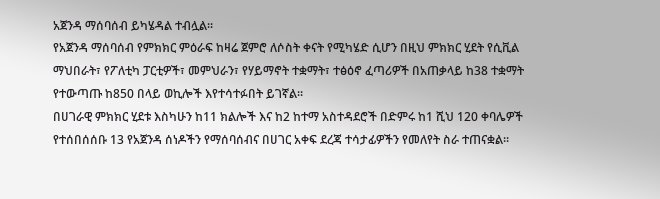አጀንዳ ማሰባሰብ ይካሄዳል ተብሏል፡፡
የአጀንዳ ማሰባሰብ የምክክር ምዕራፍ ከዛሬ ጀምሮ ለሶስት ቀናት የሚካሄድ ሲሆን በዚህ ምክክር ሂደት የሲቪል ማህበራት፣ የፖለቲካ ፓርቲዎች፣ መምህራን፣ የሃይማኖት ተቋማት፣ ተፅዕኖ ፈጣሪዎች በአጠቃላይ ከ38 ተቋማት የተውጣጡ ከ850 በላይ ወኪሎች እየተሳተፉበት ይገኛል፡፡
በሀገራዊ ምክክር ሂደቱ እስካሁን ከ11 ክልሎች እና ከ2 ከተማ አስተዳደሮች በድምሩ ከ1 ሺህ 120 ቀባሌዎች የተሰበሰሰቡ 13 የአጀንዳ ሰነዶችን የማሰባሰብና በሀገር አቀፍ ደረጃ ተሳታፊዎችን የመለየት ስራ ተጠናቋል፡፡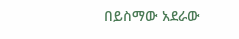በይስማው አደራው